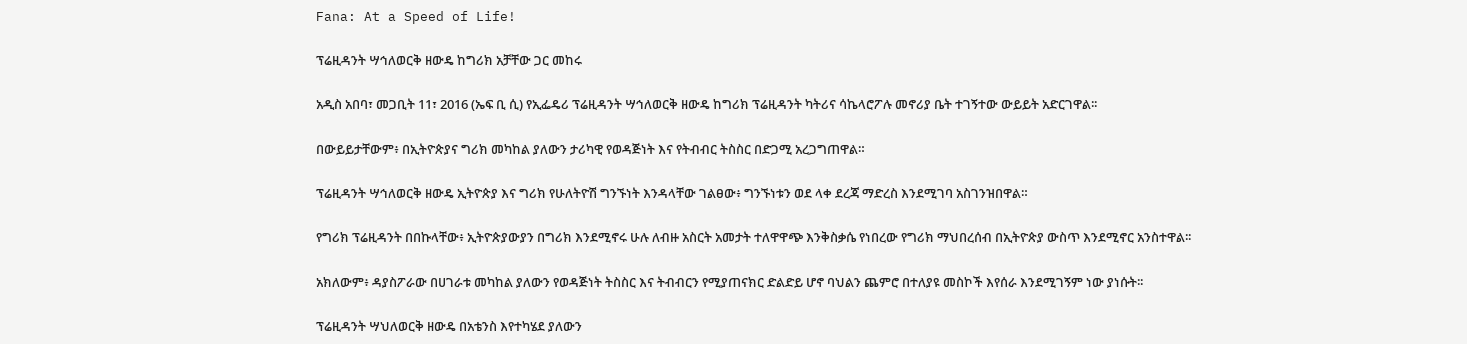Fana: At a Speed of Life!

ፕሬዚዳንት ሣኅለወርቅ ዘውዴ ከግሪክ አቻቸው ጋር መከሩ

አዲስ አበባ፣ መጋቢት 11፣ 2016 (ኤፍ ቢ ሲ) የኢፌዴሪ ፕሬዚዳንት ሣኅለወርቅ ዘውዴ ከግሪክ ፕሬዚዳንት ካትሪና ሳኬላሮፖሉ መኖሪያ ቤት ተገኝተው ውይይት አድርገዋል፡፡

በውይይታቸውም፥ በኢትዮጵያና ግሪክ መካከል ያለውን ታሪካዊ የወዳጅነት እና የትብብር ትስስር በድጋሚ አረጋግጠዋል።

ፕሬዚዳንት ሣኅለወርቅ ዘውዴ ኢትዮጵያ እና ግሪክ የሁለትዮሽ ግንኙነት እንዳላቸው ገልፀው፥ ግንኙነቱን ወደ ላቀ ደረጃ ማድረስ እንደሚገባ አስገንዝበዋል።

የግሪክ ፕሬዚዳንት በበኩላቸው፥ ኢትዮጵያውያን በግሪክ እንደሚኖሩ ሁሉ ለብዙ አስርት አመታት ተለዋዋጭ እንቅስቃሴ የነበረው የግሪክ ማህበረሰብ በኢትዮጵያ ውስጥ እንደሚኖር አንስተዋል፡፡

አክለውም፥ ዳያስፖራው በሀገራቱ መካከል ያለውን የወዳጅነት ትስስር እና ትብብርን የሚያጠናክር ድልድይ ሆኖ ባህልን ጨምሮ በተለያዩ መስኮች እየሰራ እንደሚገኝም ነው ያነሱት፡፡

ፕሬዚዳንት ሣህለወርቅ ዘውዴ በአቴንስ እየተካሄደ ያለውን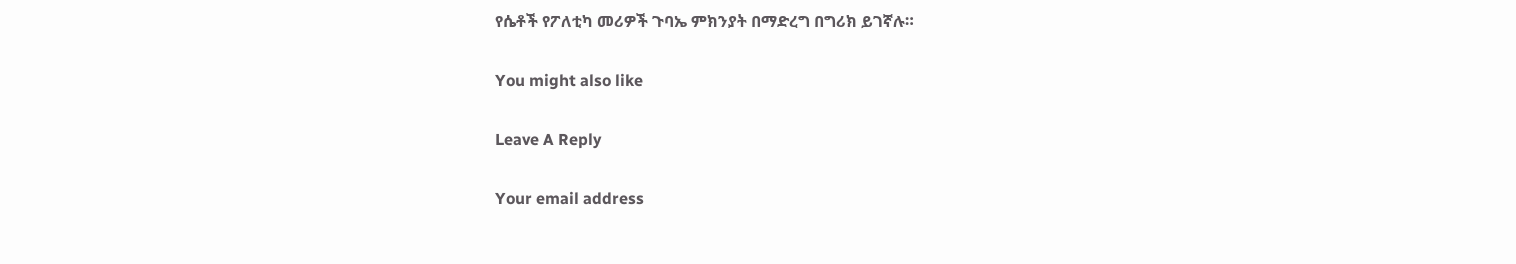የሴቶች የፖለቲካ መሪዎች ጉባኤ ምክንያት በማድረግ በግሪክ ይገኛሉ።

You might also like

Leave A Reply

Your email address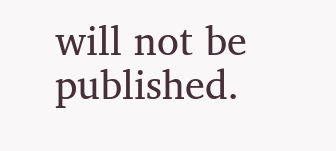will not be published.